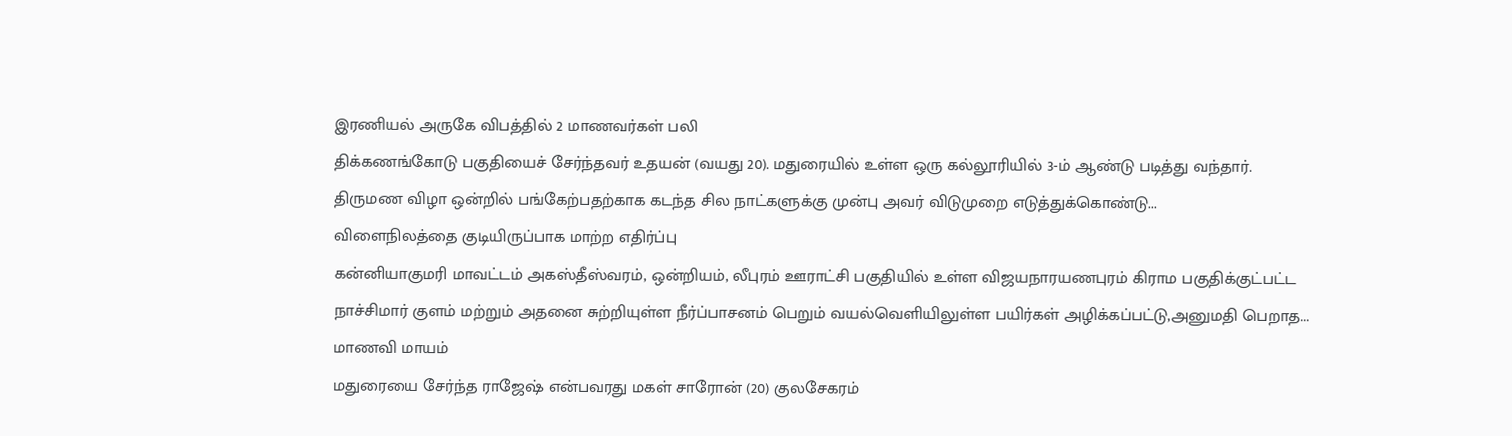இரணியல் அருகே விபத்தில் 2 மாணவர்கள் பலி
திக்கணங்கோடு பகுதியைச் சேர்ந்தவர் உதயன் (வயது 20). மதுரையில் உள்ள ஒரு கல்லூரியில் 3-ம் ஆண்டு படித்து வந்தார்.
திருமண விழா ஒன்றில் பங்கேற்பதற்காக கடந்த சில நாட்களுக்கு முன்பு அவர் விடுமுறை எடுத்துக்கொண்டு...
விளைநிலத்தை குடியிருப்பாக மாற்ற எதிர்ப்பு
கன்னியாகுமரி மாவட்டம் அகஸ்தீஸ்வரம், ஒன்றியம், லீபுரம் ஊராட்சி பகுதியில் உள்ள விஜயநாரயணபுரம் கிராம பகுதிக்குட்பட்ட நாச்சிமார் குளம் மற்றும் அதனை சுற்றியுள்ள நீர்ப்பாசனம் பெறும் வயல்வெளியிலுள்ள பயிர்கள் அழிக்கப்பட்டு,அனுமதி பெறாத...
மாணவி மாயம்
மதுரையை சேர்ந்த ராஜேஷ் என்பவரது மகள் சாரோன் (20) குலசேகரம்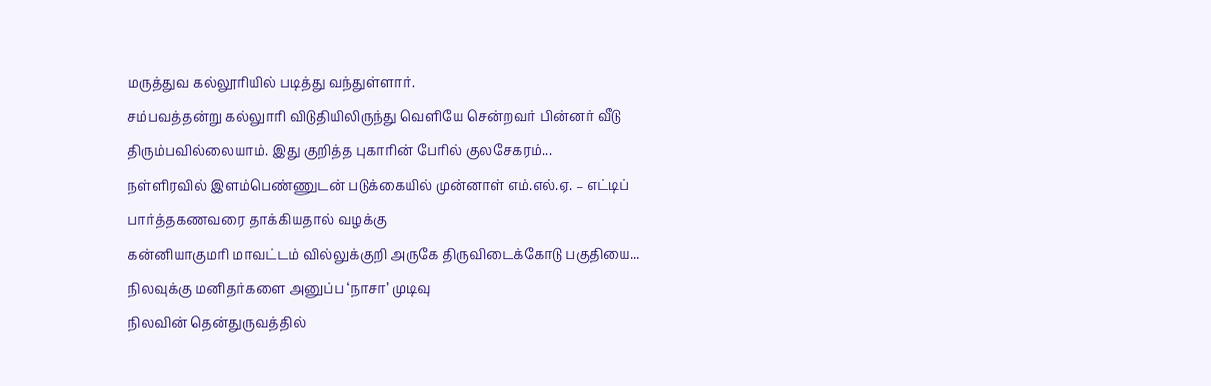மருத்துவ கல்லூரியில் படித்து வந்துள்ளார்.
சம்பவத்தன்று கல்லுாரி விடுதியிலிருந்து வெளியே சென்றவர் பின்னர் வீடு திரும்பவில்லையாம். இது குறித்த புகாரின் பேரில் குலசேகரம்...
நள்ளிரவில் இளம்பெண்ணுடன் படுக்கையில் முன்னாள் எம்.எல்.ஏ. – எட்டிப் பார்த்தகணவரை தாக்கியதால் வழக்கு
கன்னியாகுமரி மாவட்டம் வில்லுக்குறி அருகே திருவிடைக்கோடு பகுதியை...
நிலவுக்கு மனிதர்களை அனுப்ப ‘நாசா’ முடிவு
நிலவின் தென்துருவத்தில்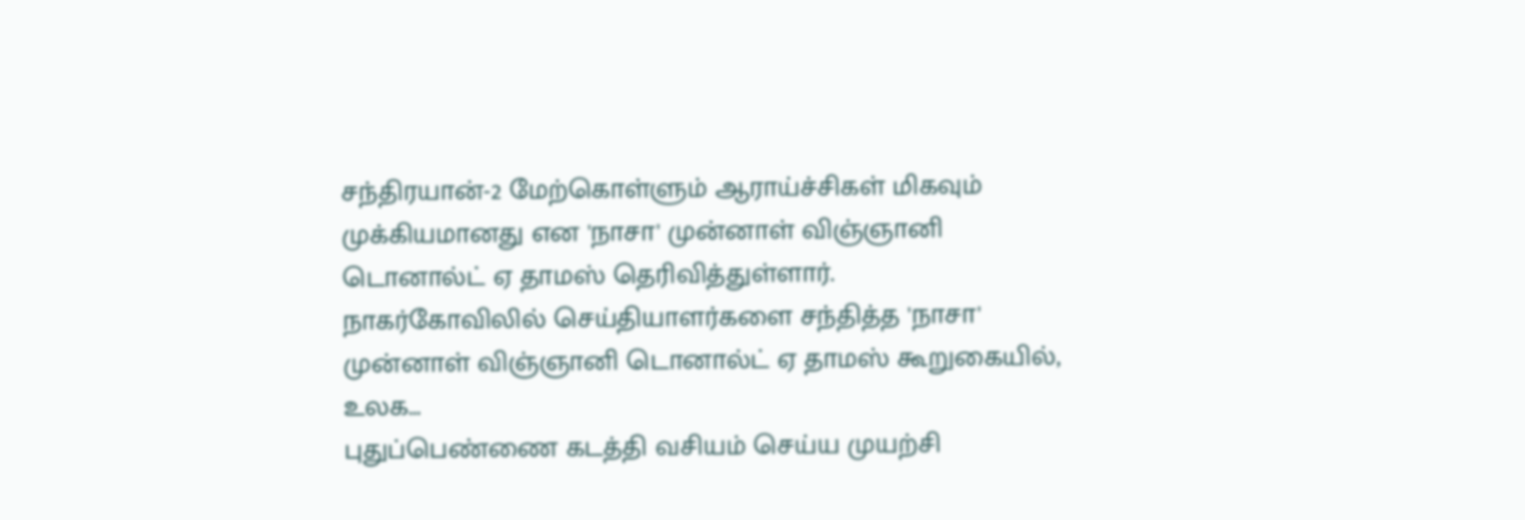சந்திரயான்-2 மேற்கொள்ளும் ஆராய்ச்சிகள் மிகவும் முக்கியமானது என 'நாசா' முன்னாள் விஞ்ஞானி டொனால்ட் ஏ தாமஸ் தெரிவித்துள்ளார்.
நாகர்கோவிலில் செய்தியாளர்களை சந்தித்த 'நாசா' முன்னாள் விஞ்ஞானி டொனால்ட் ஏ தாமஸ் கூறுகையில்,
உலக...
புதுப்பெண்ணை கடத்தி வசியம் செய்ய முயற்சி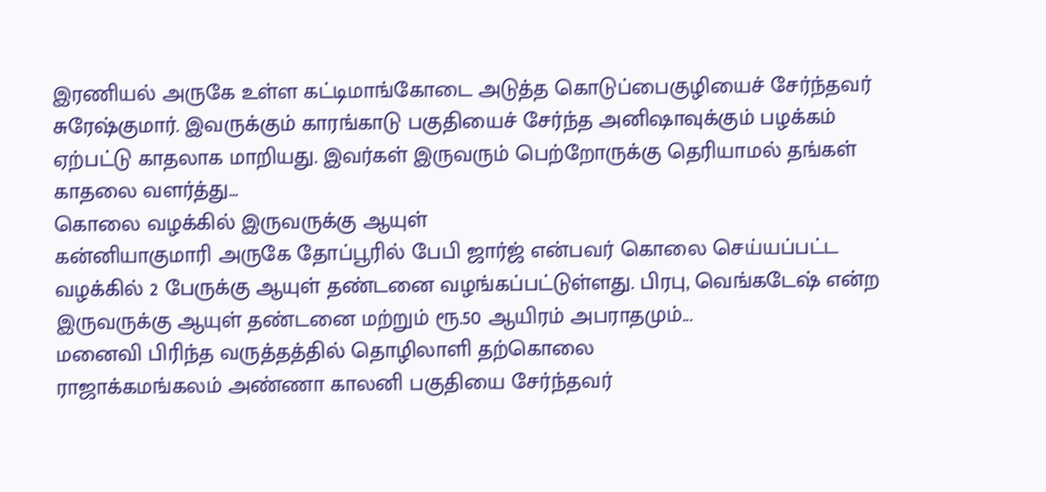இரணியல் அருகே உள்ள கட்டிமாங்கோடை அடுத்த கொடுப்பைகுழியைச் சேர்ந்தவர் சுரேஷ்குமார். இவருக்கும் காரங்காடு பகுதியைச் சேர்ந்த அனிஷாவுக்கும் பழக்கம் ஏற்பட்டு காதலாக மாறியது. இவர்கள் இருவரும் பெற்றோருக்கு தெரியாமல் தங்கள் காதலை வளர்த்து...
கொலை வழக்கில் இருவருக்கு ஆயுள்
கன்னியாகுமாரி அருகே தோப்பூரில் பேபி ஜார்ஜ் என்பவர் கொலை செய்யப்பட்ட வழக்கில் 2 பேருக்கு ஆயுள் தண்டனை வழங்கப்பட்டுள்ளது. பிரபு, வெங்கடேஷ் என்ற இருவருக்கு ஆயுள் தண்டனை மற்றும் ரூ.50 ஆயிரம் அபராதமும்...
மனைவி பிரிந்த வருத்தத்தில் தொழிலாளி தற்கொலை
ராஜாக்கமங்கலம் அண்ணா காலனி பகுதியை சேர்ந்தவர்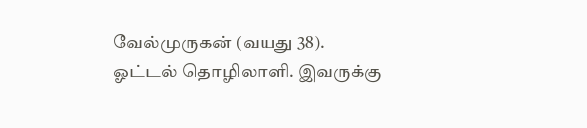வேல்முருகன் (வயது 38). ஓட்டல் தொழிலாளி. இவருக்கு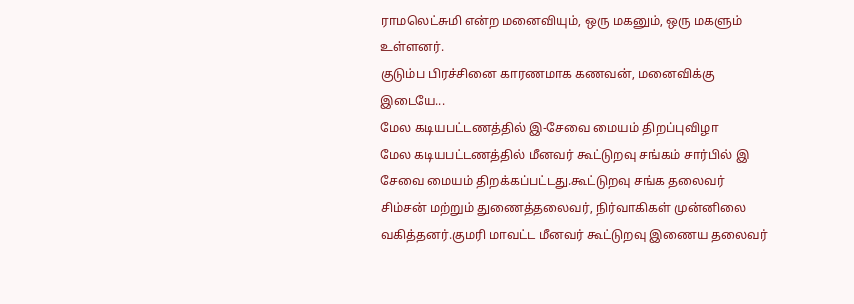ராமலெட்சுமி என்ற மனைவியும், ஒரு மகனும், ஒரு மகளும் உள்ளனர்.
குடும்ப பிரச்சினை காரணமாக கணவன், மனைவிக்கு இடையே...
மேல கடியபட்டணத்தில் இ-சேவை மையம் திறப்புவிழா
மேல கடியபட்டணத்தில் மீனவர் கூட்டுறவு சங்கம் சார்பில் இ சேவை மையம் திறக்கப்பட்டது.கூட்டுறவு சங்க தலைவர் சிம்சன் மற்றும் துணைத்தலைவர், நிர்வாகிகள் முன்னிலை வகித்தனர்.குமரி மாவட்ட மீனவர் கூட்டுறவு இணைய தலைவர்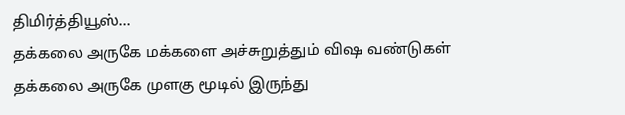திமிர்த்தியூஸ்...
தக்கலை அருகே மக்களை அச்சுறுத்தும் விஷ வண்டுகள்
தக்கலை அருகே முளகு மூடில் இருந்து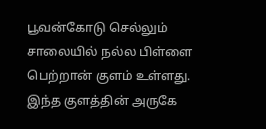பூவன்கோடு செல்லும் சாலையில் நல்ல பிள்ளை பெற்றான் குளம் உள்ளது. இந்த குளத்தின் அருகே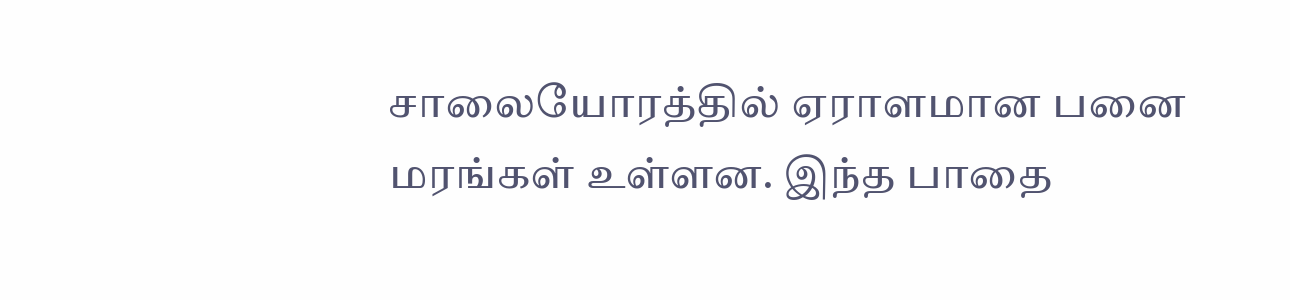சாலையோரத்தில் ஏராளமான பனை மரங்கள் உள்ளன. இந்த பாதை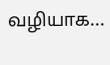வழியாக...